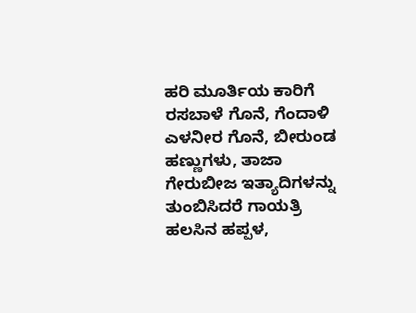ಹರಿ ಮೂರ್ತಿಯ ಕಾರಿಗೆ ರಸಬಾಳೆ ಗೊನೆ, ಗೆಂದಾಳಿ ಎಳನೀರ ಗೊನೆ, ಬೀರುಂಡ ಹಣ್ಣುಗಳು, ತಾಜಾ ಗೇರುಬೀಜ ಇತ್ಯಾದಿಗಳನ್ನು ತುಂಬಿಸಿದರೆ ಗಾಯತ್ರಿ ಹಲಸಿನ ಹಪ್ಪಳ,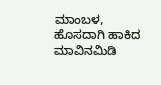ಮಾಂಬಳ, ಹೊಸದಾಗಿ ಹಾಕಿದ ಮಾವಿನಮಿಡಿ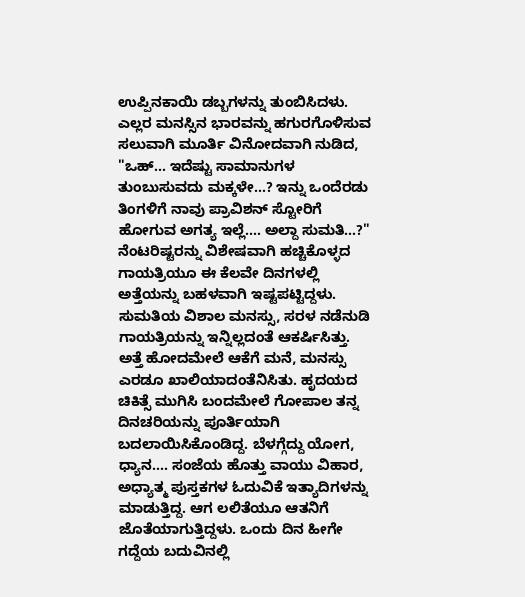ಉಪ್ಪಿನಕಾಯಿ ಡಬ್ಬಗಳನ್ನು ತುಂಬಿಸಿದಳು. ಎಲ್ಲರ ಮನಸ್ಸಿನ ಭಾರವನ್ನು ಹಗುರಗೊಳಿಸುವ ಸಲುವಾಗಿ ಮೂರ್ತಿ ವಿನೋದವಾಗಿ ನುಡಿದ,
"ಒಹ್... ಇದೆಷ್ಟು ಸಾಮಾನುಗಳ ತುಂಬುಸುವದು ಮಕ್ಕಳೇ...? ಇನ್ನು ಒಂದೆರಡು ತಿಂಗಳಿಗೆ ನಾವು ಪ್ರಾವಿಶನ್ ಸ್ಟೋರಿಗೆ ಹೋಗುವ ಅಗತ್ಯ ಇಲ್ಲೆ.... ಅಲ್ದಾ ಸುಮತಿ...?"
ನೆಂಟರಿಷ್ಟರನ್ನು ವಿಶೇಷವಾಗಿ ಹಚ್ಚಿಕೊಳ್ಳದ ಗಾಯತ್ರಿಯೂ ಈ ಕೆಲವೇ ದಿನಗಳಲ್ಲಿ ಅತ್ತೆಯನ್ನು ಬಹಳವಾಗಿ ಇಷ್ಟಪಟ್ಟಿದ್ದಳು. ಸುಮತಿಯ ವಿಶಾಲ ಮನಸ್ಸು, ಸರಳ ನಡೆನುಡಿ ಗಾಯತ್ರಿಯನ್ನು ಇನ್ನಿಲ್ಲದಂತೆ ಆಕರ್ಷಿಸಿತ್ತು. ಅತ್ತೆ ಹೋದಮೇಲೆ ಆಕೆಗೆ ಮನೆ, ಮನಸ್ಸು ಎರಡೂ ಖಾಲಿಯಾದಂತೆನಿಸಿತು. ಹೃದಯದ ಚಿಕಿತ್ಸೆ ಮುಗಿಸಿ ಬಂದಮೇಲೆ ಗೋಪಾಲ ತನ್ನ ದಿನಚರಿಯನ್ನು ಪೂರ್ತಿಯಾಗಿ ಬದಲಾಯಿಸಿಕೊಂಡಿದ್ದ. ಬೆಳಗ್ಗೆದ್ದು ಯೋಗ, ಧ್ಯಾನ.... ಸಂಜೆಯ ಹೊತ್ತು ವಾಯು ವಿಹಾರ, ಅಧ್ಯಾತ್ಮ ಪುಸ್ತಕಗಳ ಓದುವಿಕೆ ಇತ್ಯಾದಿಗಳನ್ನು ಮಾಡುತ್ತಿದ್ದ. ಆಗ ಲಲಿತೆಯೂ ಆತನಿಗೆ ಜೊತೆಯಾಗುತ್ತಿದ್ದಳು. ಒಂದು ದಿನ ಹೀಗೇ ಗದ್ದೆಯ ಬದುವಿನಲ್ಲಿ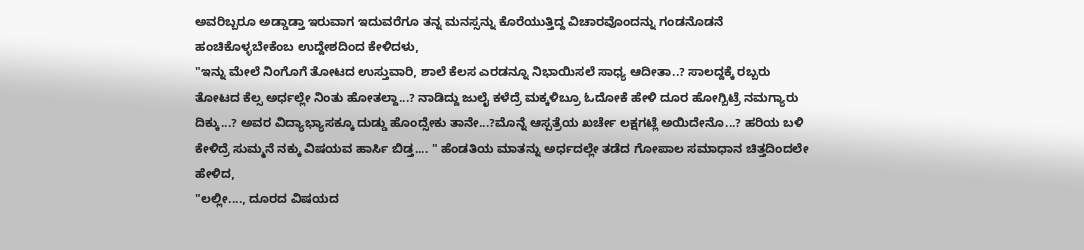ಅವರಿಬ್ಬರೂ ಅಡ್ಡಾಡ್ತಾ ಇರುವಾಗ ಇದುವರೆಗೂ ತನ್ನ ಮನಸ್ಸನ್ನು ಕೊರೆಯುತ್ತಿದ್ದ ವಿಚಾರವೊಂದನ್ನು ಗಂಡನೊಡನೆ ಹಂಚಿಕೊಳ್ಳಬೇಕೆಂಬ ಉದ್ದೇಶದಿಂದ ಕೇಳಿದಳು,
"ಇನ್ನು ಮೇಲೆ ನಿಂಗೊಗೆ ತೋಟದ ಉಸ್ತುವಾರಿ, ಶಾಲೆ ಕೆಲಸ ಎರಡನ್ನೂ ನಿಭಾಯಿಸಲೆ ಸಾಧ್ಯ ಆದೀತಾ..? ಸಾಲದ್ದಕ್ಕೆ ರಬ್ಬರು ತೋಟದ ಕೆಲ್ಸ ಅರ್ಧಲ್ಲೇ ನಿಂತು ಹೋತಲ್ದಾ...? ನಾಡಿದ್ದು ಜುಲೈ ಕಳೆದ್ರೆ ಮಕ್ಕಳಿಬ್ರೂ ಓದೋಕೆ ಹೇಳಿ ದೂರ ಹೋಗ್ಬಿಟ್ರೆ ನಮಗ್ಯಾರು ದಿಕ್ಕು...? ಅವರ ವಿದ್ಯಾಭ್ಯಾಸಕ್ಕೂ ದುಡ್ಡು ಹೊಂದ್ಸೇಕು ತಾನೇ...?ಮೊನ್ನೆ ಆಸ್ಪತ್ರೆಯ ಖರ್ಚೇ ಲಕ್ಷಗಟ್ಲೆ ಅಯಿದೇನೊ...? ಹರಿಯ ಬಳಿ ಕೇಳಿದ್ರೆ ಸುಮ್ಮನೆ ನಕ್ಕು ವಿಷಯವ ಹಾರ್ಸಿ ಬಿಡ್ತ.... " ಹೆಂಡತಿಯ ಮಾತನ್ನು ಅರ್ಧದಲ್ಲೇ ತಡೆದ ಗೋಪಾಲ ಸಮಾಧಾನ ಚಿತ್ತದಿಂದಲೇ ಹೇಳಿದ,
"ಲಲ್ಲೀ...., ದೂರದ ವಿಷಯದ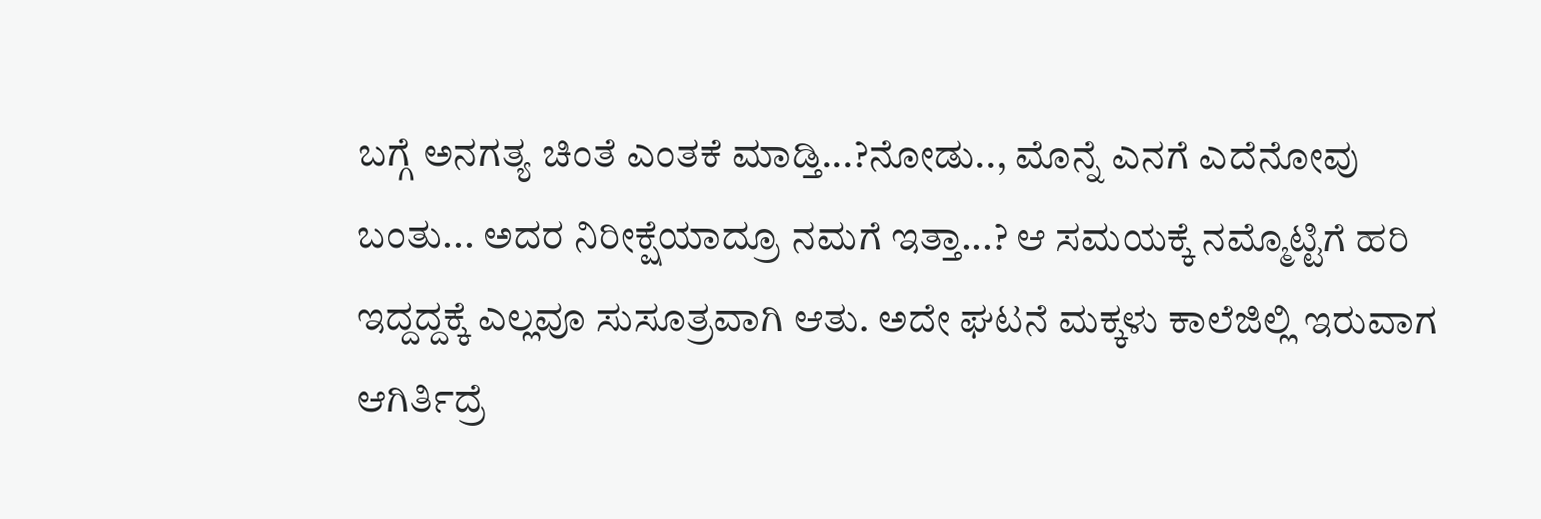ಬಗ್ಗೆ ಅನಗತ್ಯ ಚಿಂತೆ ಎಂತಕೆ ಮಾಡ್ತಿ...?ನೋಡು.., ಮೊನ್ನೆ ಎನಗೆ ಎದೆನೋವು ಬಂತು... ಅದರ ನಿರೀಕ್ಷೆಯಾದ್ರೂ ನಮಗೆ ಇತ್ತಾ...? ಆ ಸಮಯಕ್ಕೆ ನಮ್ಮೊಟ್ಟಿಗೆ ಹರಿ ಇದ್ದದ್ದಕ್ಕೆ ಎಲ್ಲವೂ ಸುಸೂತ್ರವಾಗಿ ಆತು. ಅದೇ ಘಟನೆ ಮಕ್ಕಳು ಕಾಲೆಜಿಲ್ಲಿ ಇರುವಾಗ ಆಗಿರ್ತಿದ್ರೆ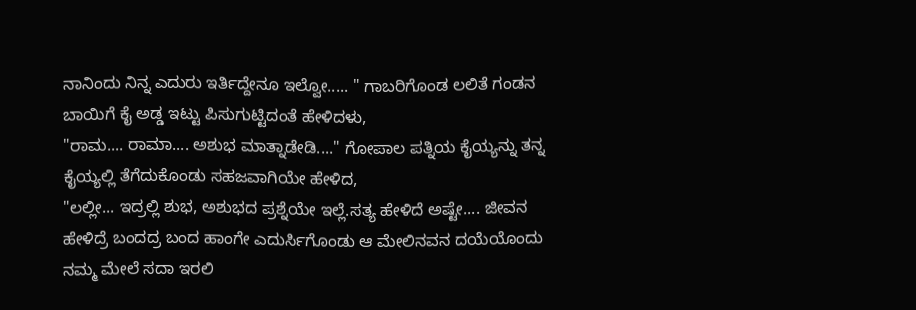ನಾನಿಂದು ನಿನ್ನ ಎದುರು ಇರ್ತಿದ್ದೇನೂ ಇಲ್ವೋ..... " ಗಾಬರಿಗೊಂಡ ಲಲಿತೆ ಗಂಡನ ಬಾಯಿಗೆ ಕೈ ಅಡ್ಡ ಇಟ್ಟು ಪಿಸುಗುಟ್ಟಿದಂತೆ ಹೇಳಿದಳು,
"ರಾಮ.... ರಾಮಾ.... ಅಶುಭ ಮಾತ್ನಾಡೇಡಿ...." ಗೋಪಾಲ ಪತ್ನಿಯ ಕೈಯ್ಯನ್ನು ತನ್ನ ಕೈಯ್ಯಲ್ಲಿ ತೆಗೆದುಕೊಂಡು ಸಹಜವಾಗಿಯೇ ಹೇಳಿದ,
"ಲಲ್ಲೀ... ಇದ್ರಲ್ಲಿ ಶುಭ, ಅಶುಭದ ಪ್ರಶ್ನೆಯೇ ಇಲ್ಲೆ.ಸತ್ಯ ಹೇಳಿದೆ ಅಷ್ಟೇ.... ಜೀವನ ಹೇಳಿದ್ರೆ ಬಂದದ್ರ ಬಂದ ಹಾಂಗೇ ಎದುರ್ಸಿಗೊಂಡು ಆ ಮೇಲಿನವನ ದಯೆಯೊಂದು ನಮ್ಮ ಮೇಲೆ ಸದಾ ಇರಲಿ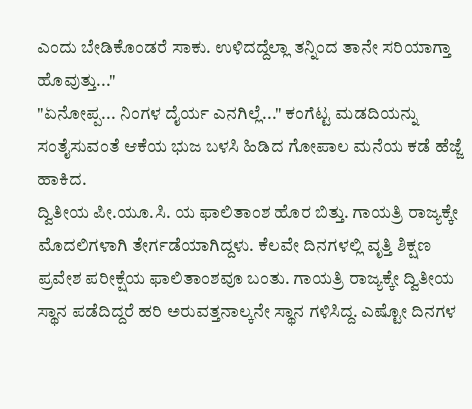ಎಂದು ಬೇಡಿಕೊಂಡರೆ ಸಾಕು. ಉಳಿದದ್ದೆಲ್ಲಾ ತನ್ನಿಂದ ತಾನೇ ಸರಿಯಾಗ್ತಾ ಹೊವುತ್ತು..."
"ಏನೋಪ್ಪ... ನಿಂಗಳ ದೈರ್ಯ ಎನಗಿಲ್ಲೆ..." ಕಂಗೆಟ್ಟ ಮಡದಿಯನ್ನು ಸಂತೈಸುವಂತೆ ಆಕೆಯ ಭುಜ ಬಳಸಿ ಹಿಡಿದ ಗೋಪಾಲ ಮನೆಯ ಕಡೆ ಹೆಜ್ಜೆ ಹಾಕಿದ.
ದ್ವಿತೀಯ ಪೀ.ಯೂ.ಸಿ. ಯ ಫಾಲಿತಾಂಶ ಹೊರ ಬಿತ್ತು. ಗಾಯತ್ರಿ ರಾಜ್ಯಕ್ಕೇ ಮೊದಲಿಗಳಾಗಿ ತೇರ್ಗಡೆಯಾಗಿದ್ದಳು. ಕೆಲವೇ ದಿನಗಳಲ್ಲಿ ವೃತ್ತಿ ಶಿಕ್ಷಣ ಪ್ರವೇಶ ಪರೀಕ್ಷೆಯ ಫಾಲಿತಾಂಶವೂ ಬಂತು. ಗಾಯತ್ರಿ ರಾಜ್ಯಕ್ಕೇ ದ್ವಿತೀಯ ಸ್ಥಾನ ಪಡೆದಿದ್ದರೆ ಹರಿ ಅರುವತ್ತನಾಲ್ಕನೇ ಸ್ಥಾನ ಗಳಿಸಿದ್ದ. ಎಷ್ಟೋ ದಿನಗಳ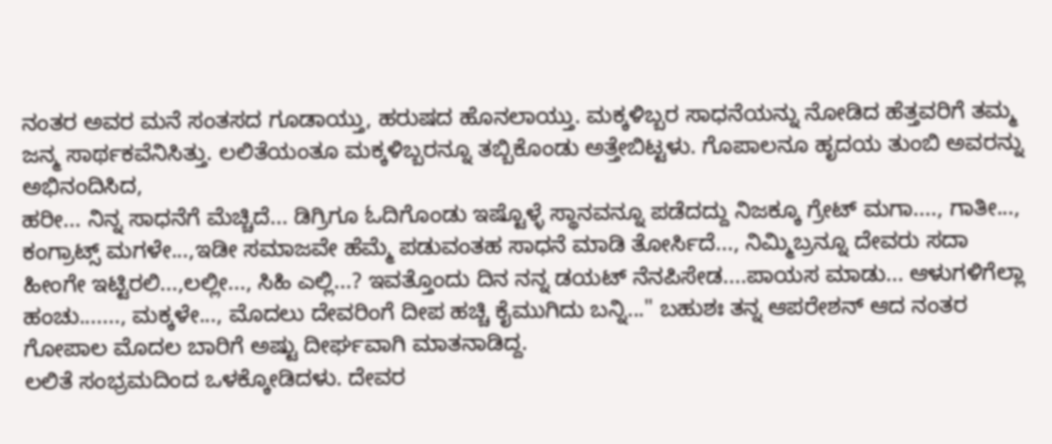ನಂತರ ಅವರ ಮನೆ ಸಂತಸದ ಗೂಡಾಯ್ತು, ಹರುಷದ ಹೊನಲಾಯ್ತು. ಮಕ್ಕಳಿಬ್ಬರ ಸಾಧನೆಯನ್ನು ನೋಡಿದ ಹೆತ್ತವರಿಗೆ ತಮ್ಮ ಜನ್ಮ ಸಾರ್ಥಕವೆನಿಸಿತ್ತು. ಲಲಿತೆಯಂತೂ ಮಕ್ಕಳಿಬ್ಬರನ್ನೂ ತಬ್ಬಿಕೊಂಡು ಅತ್ತೇಬಿಟ್ಟಳು. ಗೊಪಾಲನೂ ಹೃದಯ ತುಂಬಿ ಅವರನ್ನು ಅಭಿನಂದಿಸಿದ,
ಹರೀ... ನಿನ್ನ ಸಾಧನೆಗೆ ಮೆಚ್ಚಿದೆ... ಡಿಗ್ರಿಗೂ ಓದಿಗೊಂಡು ಇಷ್ಟೊಳ್ಳೆ ಸ್ಥಾನವನ್ನೂ ಪಡೆದದ್ದು ನಿಜಕ್ಕೂ ಗ್ರೇಟ್ ಮಗಾ...., ಗಾತೀ..., ಕಂಗ್ರಾಟ್ಸ್ ಮಗಳೇ...,ಇಡೀ ಸಮಾಜವೇ ಹೆಮ್ಮೆ ಪಡುವಂತಹ ಸಾಧನೆ ಮಾಡಿ ತೋರ್ಸಿದೆ..., ನಿಮ್ಮಿಬ್ರನ್ನೂ ದೇವರು ಸದಾ ಹೀಂಗೇ ಇಟ್ಟಿರಲಿ...,ಲಲ್ಲೀ..., ಸಿಹಿ ಎಲ್ಲಿ...? ಇವತ್ತೊಂದು ದಿನ ನನ್ನ ಡಯಟ್ ನೆನಪಿಸೇಡ....ಪಾಯಸ ಮಾಡು... ಆಳುಗಳಿಗೆಲ್ಲಾ ಹಂಚು......., ಮಕ್ಕಳೇ..., ಮೊದಲು ದೇವರಿಂಗೆ ದೀಪ ಹಚ್ಚಿ ಕೈಮುಗಿದು ಬನ್ನಿ..." ಬಹುಶಃ ತನ್ನ ಆಪರೇಶನ್ ಆದ ನಂತರ ಗೋಪಾಲ ಮೊದಲ ಬಾರಿಗೆ ಅಷ್ಟು ದೀರ್ಘವಾಗಿ ಮಾತನಾಡಿದ್ದ.
ಲಲಿತೆ ಸಂಭ್ರಮದಿಂದ ಒಳಕ್ಕೋಡಿದಳು. ದೇವರ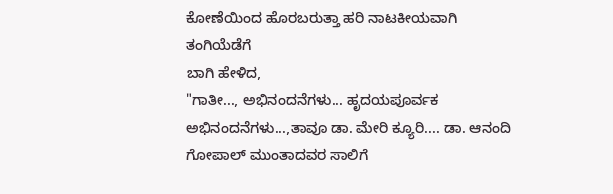ಕೋಣೆಯಿಂದ ಹೊರಬರುತ್ತಾ ಹರಿ ನಾಟಕೀಯವಾಗಿ ತಂಗಿಯೆಡೆಗೆ
ಬಾಗಿ ಹೇಳಿದ,
"ಗಾತೀ..., ಅಭಿನಂದನೆಗಳು... ಹೃದಯಪೂರ್ವಕ ಅಭಿನಂದನೆಗಳು...,ತಾವೂ ಡಾ. ಮೇರಿ ಕ್ಯೂರಿ.... ಡಾ. ಆನಂದಿ ಗೋಪಾಲ್ ಮುಂತಾದವರ ಸಾಲಿಗೆ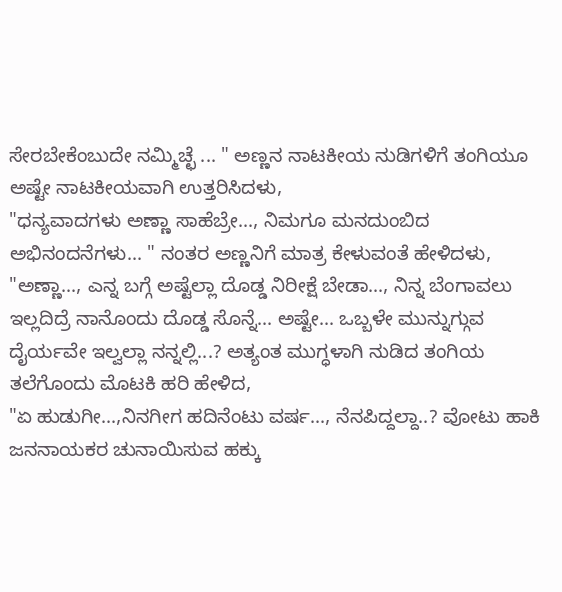ಸೇರಬೇಕೆಂಬುದೇ ನಮ್ಮಿಚ್ಛೆ ... " ಅಣ್ಣನ ನಾಟಕೀಯ ನುಡಿಗಳಿಗೆ ತಂಗಿಯೂ ಅಷ್ಟೇ ನಾಟಕೀಯವಾಗಿ ಉತ್ತರಿಸಿದಳು,
"ಧನ್ಯವಾದಗಳು ಅಣ್ಣಾ ಸಾಹೆಬ್ರೇ..., ನಿಮಗೂ ಮನದುಂಬಿದ ಅಭಿನಂದನೆಗಳು... " ನಂತರ ಅಣ್ಣನಿಗೆ ಮಾತ್ರ ಕೇಳುವಂತೆ ಹೇಳಿದಳು,
"ಅಣ್ಣಾ..., ಎನ್ನ ಬಗ್ಗೆ ಅಷ್ಟೆಲ್ಲಾ ದೊಡ್ಡ ನಿರೀಕ್ಷೆ ಬೇಡಾ..., ನಿನ್ನ ಬೆಂಗಾವಲು ಇಲ್ಲದಿದ್ರೆ ನಾನೊಂದು ದೊಡ್ಡ ಸೊನ್ನೆ... ಅಷ್ಟೇ... ಒಬ್ಬಳೇ ಮುನ್ನುಗ್ಗುವ ದೈರ್ಯವೇ ಇಲ್ವಲ್ಲಾ ನನ್ನಲ್ಲಿ...? ಅತ್ಯಂತ ಮುಗ್ಧಳಾಗಿ ನುಡಿದ ತಂಗಿಯ ತಲೆಗೊಂದು ಮೊಟಕಿ ಹರಿ ಹೇಳಿದ,
"ಏ ಹುಡುಗೀ...,ನಿನಗೀಗ ಹದಿನೆಂಟು ವರ್ಷ..., ನೆನಪಿದ್ದಲ್ದಾ..? ವೋಟು ಹಾಕಿ ಜನನಾಯಕರ ಚುನಾಯಿಸುವ ಹಕ್ಕು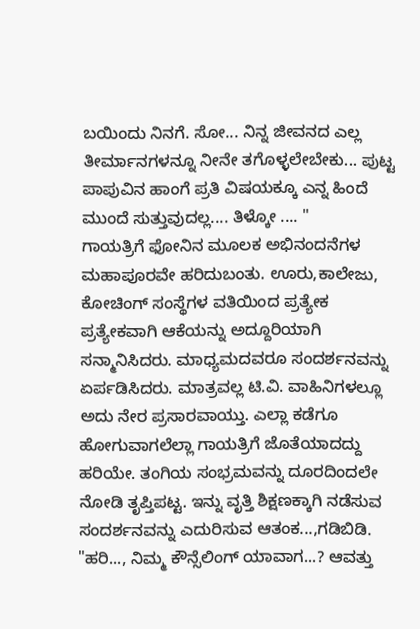ಬಯಿಂದು ನಿನಗೆ. ಸೋ... ನಿನ್ನ ಜೀವನದ ಎಲ್ಲ ತೀರ್ಮಾನಗಳನ್ನೂ ನೀನೇ ತಗೊಳ್ಳಲೇಬೇಕು... ಪುಟ್ಟ ಪಾಪುವಿನ ಹಾಂಗೆ ಪ್ರತಿ ವಿಷಯಕ್ಕೂ ಎನ್ನ ಹಿಂದೆ ಮುಂದೆ ಸುತ್ತುವುದಲ್ಲ.... ತಿಳ್ಕೋ .... "
ಗಾಯತ್ರಿಗೆ ಫೋನಿನ ಮೂಲಕ ಅಭಿನಂದನೆಗಳ ಮಹಾಪೂರವೇ ಹರಿದುಬಂತು. ಊರು,ಕಾಲೇಜು, ಕೋಚಿಂಗ್ ಸಂಸ್ಥೆಗಳ ವತಿಯಿಂದ ಪ್ರತ್ಯೇಕ ಪ್ರತ್ಯೇಕವಾಗಿ ಆಕೆಯನ್ನು ಅದ್ದೂರಿಯಾಗಿ ಸನ್ಮಾನಿಸಿದರು. ಮಾಧ್ಯಮದವರೂ ಸಂದರ್ಶನವನ್ನು ಏರ್ಪಡಿಸಿದರು. ಮಾತ್ರವಲ್ಲ ಟಿ.ವಿ. ವಾಹಿನಿಗಳಲ್ಲೂ ಅದು ನೇರ ಪ್ರಸಾರವಾಯ್ತು. ಎಲ್ಲಾ ಕಡೆಗೂ ಹೋಗುವಾಗಲೆಲ್ಲಾ ಗಾಯತ್ರಿಗೆ ಜೊತೆಯಾದದ್ದು ಹರಿಯೇ. ತಂಗಿಯ ಸಂಭ್ರಮವನ್ನು ದೂರದಿಂದಲೇ ನೋಡಿ ತೃಪ್ತಿಪಟ್ಟ. ಇನ್ನು ವೃತ್ತಿ ಶಿಕ್ಷಣಕ್ಕಾಗಿ ನಡೆಸುವ ಸಂದರ್ಶನವನ್ನು ಎದುರಿಸುವ ಆತಂಕ...,ಗಡಿಬಿಡಿ.
"ಹರಿ..., ನಿಮ್ಮ ಕೌನ್ಸೆಲಿಂಗ್ ಯಾವಾಗ...? ಆವತ್ತು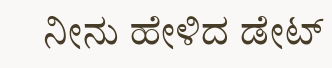ನೀನು ಹೇಳಿದ ಡೇಟ್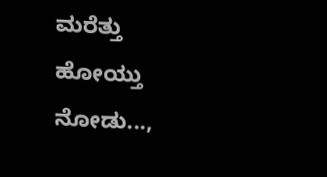ಮರೆತ್ತು ಹೋಯ್ತು ನೋಡು...,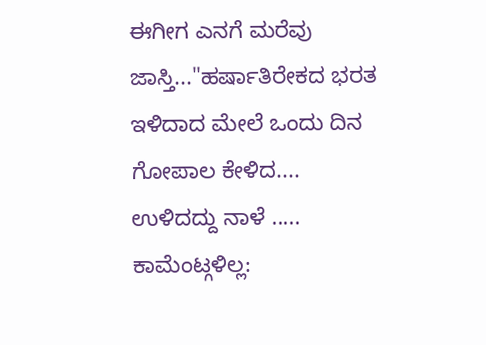ಈಗೀಗ ಎನಗೆ ಮರೆವು ಜಾಸ್ತಿ..."ಹರ್ಷಾತಿರೇಕದ ಭರತ ಇಳಿದಾದ ಮೇಲೆ ಒಂದು ದಿನ ಗೋಪಾಲ ಕೇಳಿದ....
ಉಳಿದದ್ದು ನಾಳೆ .....
ಕಾಮೆಂಟ್ಗಳಿಲ್ಲ: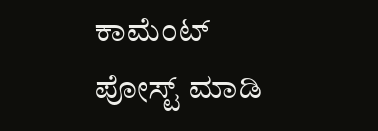ಕಾಮೆಂಟ್ ಪೋಸ್ಟ್ ಮಾಡಿ